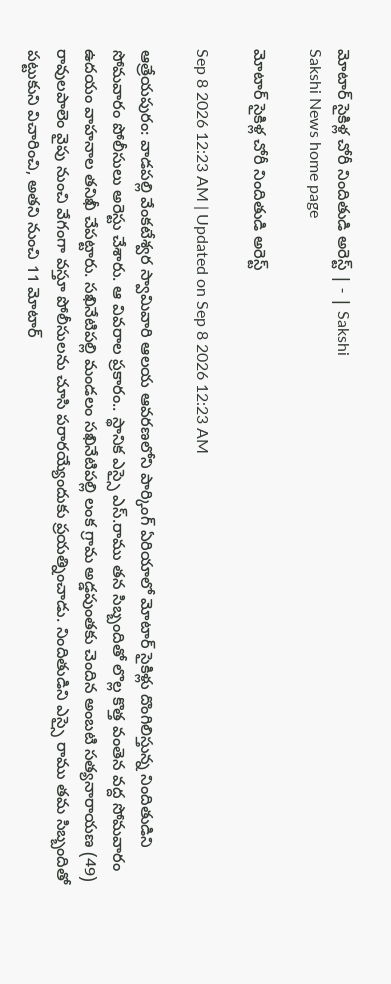మోటార్‌ సైకిళ్ల చోరీ నిందితుడి అరెస్ట్‌ | - | Sakshi
Sakshi News home page

మోటార్‌ సైకిళ్ల చోరీ నిందితుడి అరెస్ట్‌

Sep 8 2026 12:23 AM | Updated on Sep 8 2026 12:23 AM

ఆత్రేయపురం: వాడపల్లి వేంకటేశ్వర స్వామివారి ఆలయ ఆవరణలోని పార్కింగ్‌ ఏరియాలో మోటార్‌ సైకిళ్లు దొంగిలిస్తున్న నిందితుడిని సోమవారం పోలీసులు అరెస్టు చేశారు. ఆ వివరాల ప్రకారం.. స్థానిక ఎస్సై ఎస్‌.రాము తన సిబ్బందితో లొల్ల కొత్త వంతెన వద్ద సోమవారం ఉదయం వాహనాల తనిఖీ చేపట్టారు. సఖినేటిపల్లి మండలం సఖినేటిపల్లి లంక గ్రామ అడ్డపుంతకు చెందిన అంబటి సత్యనారాయణ (49) రావులపాలెం వైపు నుంచి వేగంగా వస్తూ పోలీసులను చూసి పరారయ్యేందుకు ప్రయత్నించాడు. నిందితుడిని ఎస్సై రాము తమ సిబ్బందితో పట్టుకుని విచారించి, అతని నుంచి 11 మోటార్‌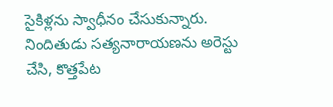సైకిళ్లను స్వాధీనం చేసుకున్నారు. నిందితుడు సత్యనారాయణను అరెస్టు చేసి, కొత్తపేట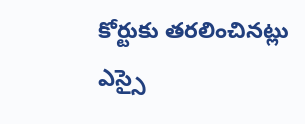కోర్టుకు తరలించినట్లు ఎస్సై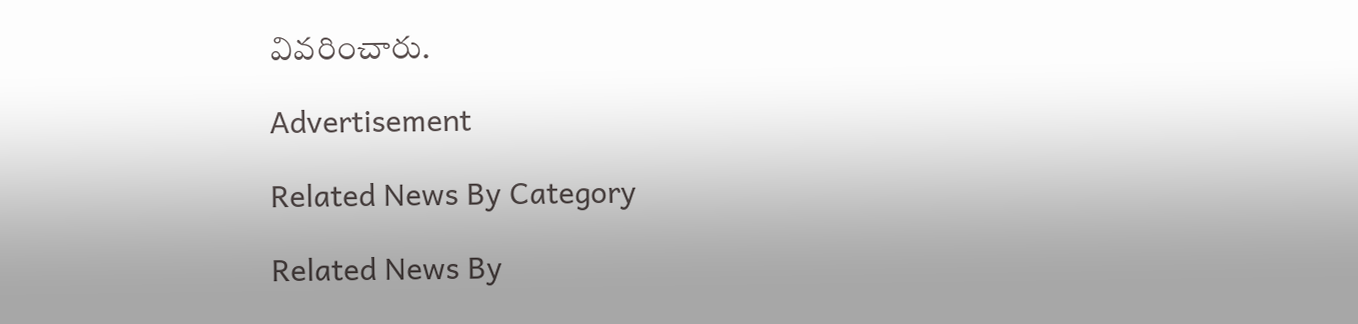వివరించారు.

Advertisement

Related News By Category

Related News By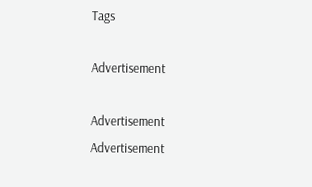Tags

Advertisement

Advertisement
Advertisement